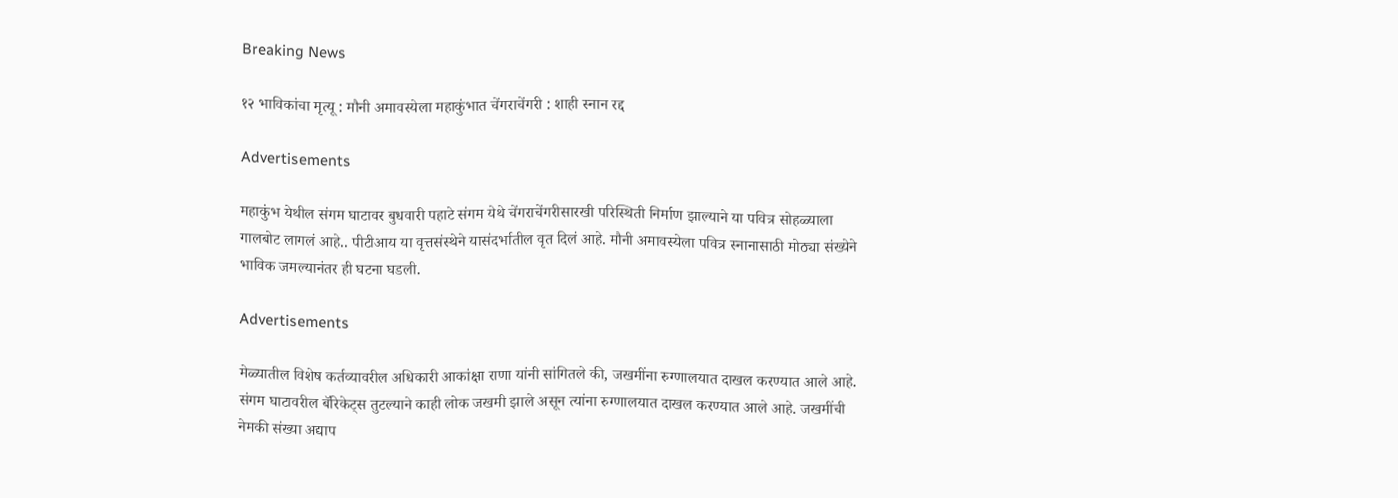Breaking News

१२ भाविकांचा मृत्यू : मौनी अमावस्येला महाकुंभात चेंगराचेंगरी : शाही स्नान रद्द

Advertisements

महाकुंभ येथील संगम घाटावर बुधवारी पहाटे संगम येथे चेंगराचेंगरीसारखी परिस्थिती निर्माण झाल्याने या पवित्र सोहळ्याला गालबोट लागलं आहे.. पीटीआय या वृत्तसंस्थेने यासंदर्भातील वृत दिलं आहे. मौनी अमावस्येला पवित्र स्नानासाठी मोठ्या संख्येने भाविक जमल्यानंतर ही घटना घडली.

Advertisements

मेळ्यातील विशेष कर्तव्यावरील अधिकारी आकांक्षा राणा यांनी सांगितले की, जखमींना रुग्णालयात दाखल करण्यात आले आहे. संगम घाटावरील बॅरिकेट्स तुटल्याने काही लोक जखमी झाले असून त्यांना रुग्णालयात दाखल करण्यात आले आहे. जखमींची नेमकी संख्या अद्याप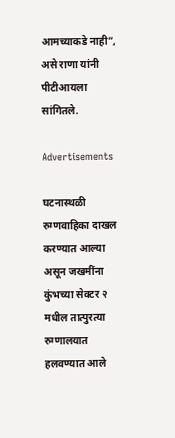आमच्याकडे नाही”, असे राणा यांनी पीटीआयला सांगितले.

Advertisements

घटनास्थळी रुग्णवाहिका दाखल करण्यात आल्या असून जखमींना कुंभच्या सेक्टर २ मधील तात्पुरत्या रुग्णालयात हलवण्यात आले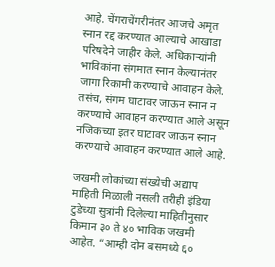आहे. चेंगराचेंगरीनंतर आजचे अमृत स्नान रद्द करण्यात आल्याचे आखाडा परिषदेने जाहीर केले. अधिकाऱ्यांनी भाविकांना संगमात स्नान केल्यानंतर जागा रिकामी करण्याचे आवाहन केले. तसंच, संगम घाटावर जाऊन स्नान न करण्याचे आवाहन करण्यात आले असून नजिकच्या इतर घाटावर जाऊन स्नान करण्याचे आवाहन करण्यात आले आहे.

जखमी लोकांच्या संख्येची अद्याप माहिती मिळाली नसली तरीही इंडिया टुडेच्या सुत्रांनी दिलेल्या माहितीनुसार किमान ३० ते ४० भाविक जखमी आहेत. “आम्ही दोन बसमध्ये ६०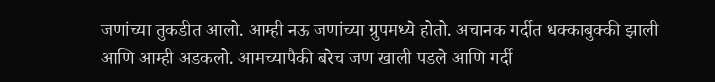जणांच्या तुकडीत आलो. आम्ही नऊ जणांच्या ग्रुपमध्ये होतो. अचानक गर्दीत धक्काबुक्की झाली आणि आम्ही अडकलो. आमच्यापैकी बरेच जण खाली पडले आणि गर्दी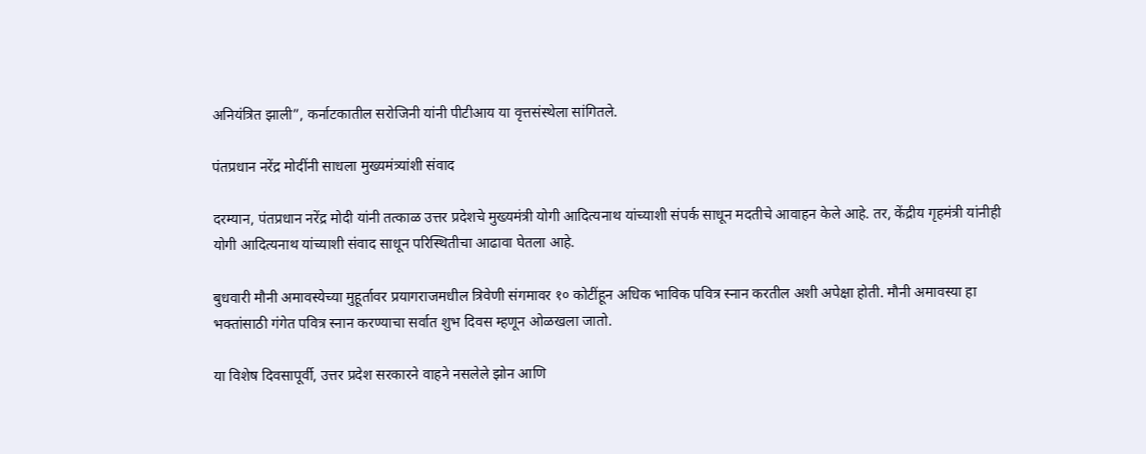अनियंत्रित झाली”, कर्नाटकातील सरोजिनी यांनी पीटीआय या वृत्तसंस्थेला सांगितले.

पंतप्रधान नरेंद्र मोदींनी साधला मुख्यमंत्र्यांशी संवाद

दरम्यान, पंतप्रधान नरेंद्र मोदी यांनी तत्काळ उत्तर प्रदेशचे मुख्यमंत्री योगी आदित्यनाथ यांच्याशी संपर्क साधून मदतीचे आवाहन केले आहे. तर, केंद्रीय गृहमंत्री यांनीही योगी आदित्यनाथ यांच्याशी संवाद साधून परिस्थितीचा आढावा घेतला आहे.

बुधवारी मौनी अमावस्येच्या मुहूर्तावर प्रयागराजमधील त्रिवेणी संगमावर १० कोटींहून अधिक भाविक पवित्र स्नान करतील अशी अपेक्षा होती. मौनी अमावस्या हा भक्तांसाठी गंगेत पवित्र स्नान करण्याचा सर्वात शुभ दिवस म्हणून ओळखला जातो.

या विशेष दिवसापूर्वी, उत्तर प्रदेश सरकारने वाहने नसलेले झोन आणि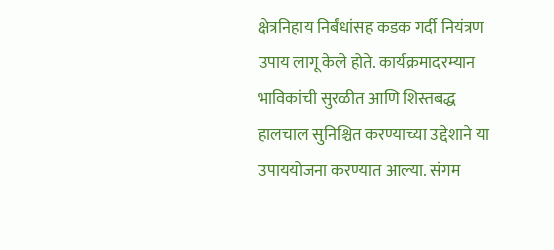क्षेत्रनिहाय निर्बंधांसह कडक गर्दी नियंत्रण उपाय लागू केले होते. कार्यक्रमादरम्यान भाविकांची सुरळीत आणि शिस्तबद्ध हालचाल सुनिश्चित करण्याच्या उद्देशाने या उपाययोजना करण्यात आल्या. संगम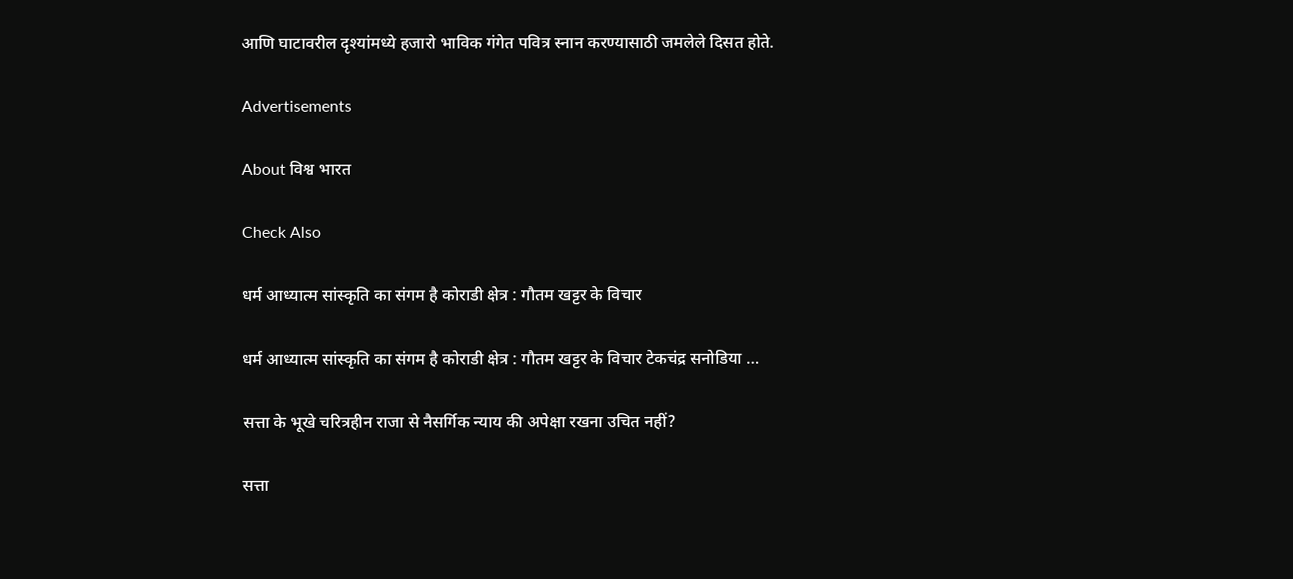आणि घाटावरील दृश्यांमध्ये हजारो भाविक गंगेत पवित्र स्नान करण्यासाठी जमलेले दिसत होते.

Advertisements

About विश्व भारत

Check Also

धर्म आध्यात्म सांस्कृति का संगम है कोराडी क्षेत्र : गौतम खट्टर के विचार

धर्म आध्यात्म सांस्कृति का संगम है कोराडी क्षेत्र : गौतम खट्टर के विचार टेकचंद्र सनोडिया …

सत्ता के भूखे चरित्रहीन राजा से नैसर्गिक न्याय की अपेक्षा रखना उचित नहीं?

सत्ता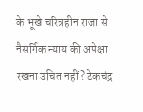के भूखे चरित्रहीन राजा से नैसर्गिक न्याय की अपेक्षा रखना उचित नहीं? टेकचंद्र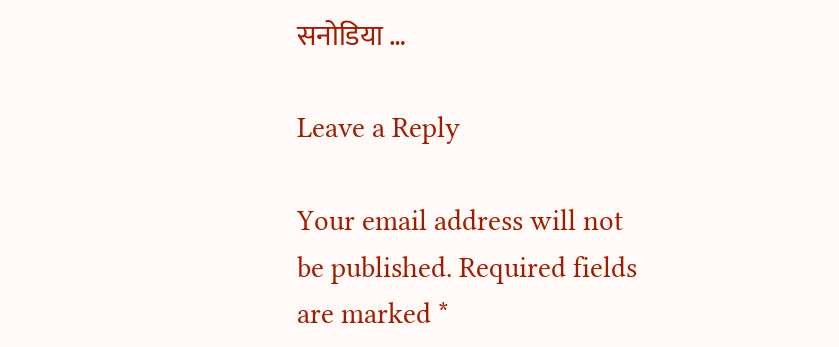सनोडिया …

Leave a Reply

Your email address will not be published. Required fields are marked *